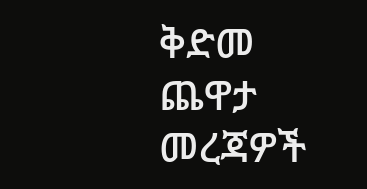ቅድመ ጨዋታ መረጃዎች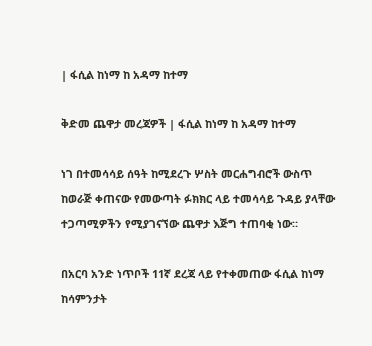| ፋሲል ከነማ ከ አዳማ ከተማ

ቅድመ ጨዋታ መረጃዎች | ፋሲል ከነማ ከ አዳማ ከተማ

ነገ በተመሳሳይ ሰዓት ከሚደረጉ ሦስት መርሐግብሮች ውስጥ ከወራጅ ቀጠናው የመውጣት ፉክክር ላይ ተመሳሳይ ጉዳይ ያላቸው ተጋጣሚዎችን የሚያገናኘው ጨዋታ እጅግ ተጠባቂ ነው።

በአርባ አንድ ነጥቦች 11ኛ ደረጃ ላይ የተቀመጠው ፋሲል ከነማ ከሳምንታት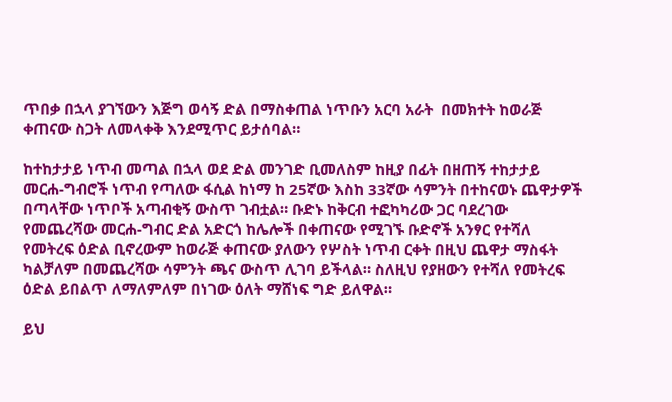ጥበቃ በኋላ ያገኘውን እጅግ ወሳኝ ድል በማስቀጠል ነጥቡን አርባ አራት  በመክተት ከወራጅ ቀጠናው ስጋት ለመላቀቅ እንደሚጥር ይታሰባል።

ከተከታታይ ነጥብ መጣል በኋላ ወደ ድል መንገድ ቢመለስም ከዚያ በፊት በዘጠኝ ተከታታይ መርሐ-ግብሮች ነጥብ የጣለው ፋሲል ከነማ ከ 25ኛው እስከ 33ኛው ሳምንት በተከናወኑ ጨዋታዎች በጣላቸው ነጥቦች አጣብቂኝ ውስጥ ገብቷል። ቡድኑ ከቅርብ ተፎካካሪው ጋር ባደረገው የመጨረሻው መርሐ-ግብር ድል አድርጎ ከሌሎች በቀጠናው የሚገኙ ቡድኖች አንፃር የተሻለ የመትረፍ ዕድል ቢኖረውም ከወራጅ ቀጠናው ያለውን የሦስት ነጥብ ርቀት በዚህ ጨዋታ ማስፋት ካልቻለም በመጨረሻው ሳምንት ጫና ውስጥ ሊገባ ይችላል። ስለዚህ የያዘውን የተሻለ የመትረፍ ዕድል ይበልጥ ለማለምለም በነገው ዕለት ማሸነፍ ግድ ይለዋል።

ይህ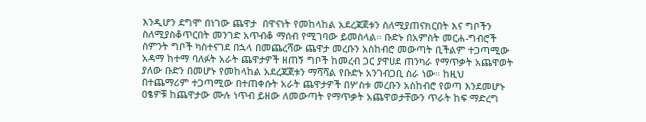እንዲሆን ደግሞ በነገው ጨዋታ  በዋናነት የመከላከል አደረጃጀቱን ስለሚያጠናክርበት እና ግቦችን ስለሚያስቆጥርበት መንገድ አጥብቆ ማሰብ የሚገባው ይመስላል። ቡድኑ በአምስት መርሐ-ግብሮች ስምንት ግቦች ካስተናገደ በኋላ በመጨረሻው ጨዋታ መረቡን አስከብሮ መውጣት ቢችልም ተጋጣሚው አዳማ ከተማ ባለፉት አራት ጨዋታዎች ዘጠኝ ግቦች ከመረብ ጋር ያዋሀደ ጠንካራ የማጥቃት አጨዋወት ያለው ቡድን በመሆኑ የመከላከል አደረጃጀቱን ማሻሻል የቡድኑ አንገብጋቢ ስራ ነው። ከዚህ በተጨማሪም ተጋጣሚው በተጠቀሱት አራት ጨዋታዎች በሦስቱ መረቡን አስከብሮ የወጣ እንደመሆኑ ዐፄዎቹ ከጨዋታው ሙሉ ነጥብ ይዘው ለመውጣት የማጥቃት አጨዋወታቸውን ጥራት ከፍ ማድረግ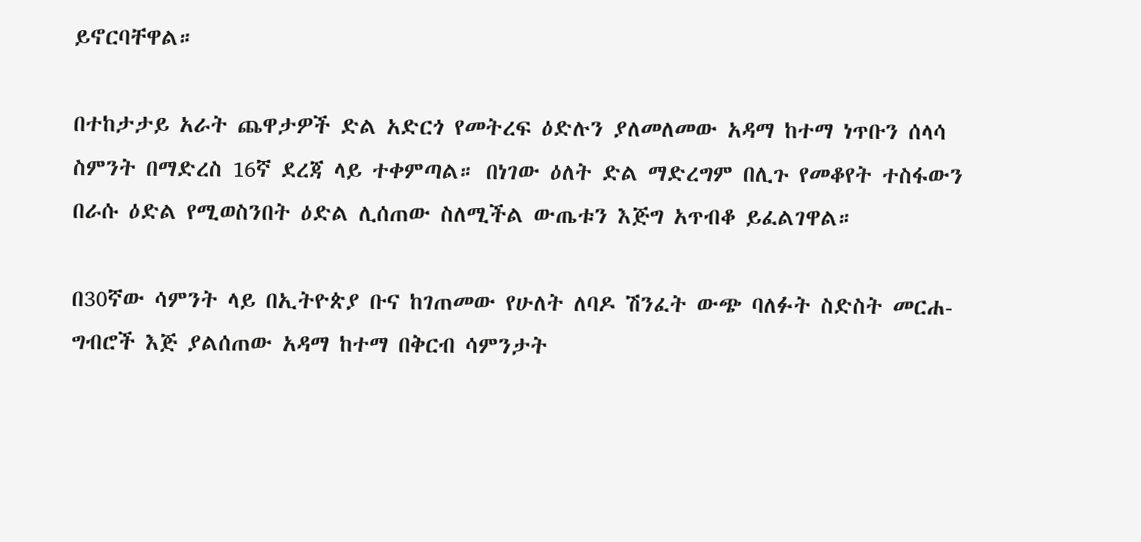ይኖርባቸዋል።

በተከታታይ አራት ጨዋታዎች ድል አድርጎ የመትረፍ ዕድሉን ያለመለመው አዳማ ከተማ ነጥቡን ሰላሳ ስምንት በማድረስ 16ኛ ደረጃ ላይ ተቀምጣል። በነገው ዕለት ድል ማድረግም በሊጉ የመቆየት ተስፋውን በራሱ ዕድል የሚወስንበት ዕድል ሊሰጠው ስለሚችል ውጤቱን እጅግ አጥብቆ ይፈልገዋል።

በ30ኛው ሳምንት ላይ በኢትዮጵያ ቡና ከገጠመው የሁለት ለባዶ ሽንፈት ውጭ ባለፉት ስድስት መርሐ-ግብሮች እጅ ያልሰጠው አዳማ ከተማ በቅርብ ሳምንታት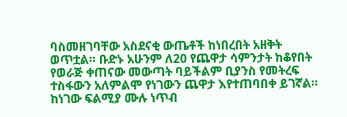ባስመዘገባቸው አስደናቂ ውጤቶች ከነበረበት አዘቅት ወጥቷል። ቡድኑ አሁንም ለ20 የጨዋታ ሳምንታት ከቆየበት የወራጅ ቀጠናው መውጣት ባይችልም ቢያንስ የመትረፍ ተስፋውን አለምልሞ የነገውን ጨዋታ እየተጠባበቀ ይገኛል። ከነገው ፍልሚያ ሙሉ ነጥብ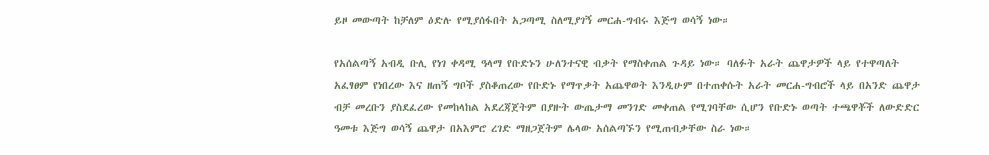ይዞ መውጣት ከቻለም ዕድሉ የሚያሰፋበት አጋጣሚ ስለሚያገኝ መርሐ-ግብሩ እጅግ ወሳኝ ነው።

የአሰልጣኝ አብዲ ቡሊ የነገ ቀዳሚ ዓላማ የቡድኑን ሁለንተናዊ ብቃት የማስቀጠል ጉዳይ ነው። ባለፉት አራት ጨዋታዎች ላይ የተዋጣለት አፈፃፀም የነበረው እና ዘጠኝ ግቦች ያስቆጠረው የቡድኑ የማጥቃት አጨዋወት እንዲሁም በተጠቀሱት አራት መርሐ-ግብሮች ላይ በአንድ ጨዋታ ብቻ መረቡን ያስደፈረው የመከላከል አደረጃጀትም በያዙት ውጤታማ መንገድ መቀጠል የሚገባቸው ሲሆን የቡድኑ ወጣት ተጫዋቾች ለውድድር ዓመቱ እጅግ ወሳኝ ጨዋታ በአእምሮ ረገድ ማዘጋጀትም ሌላው አሰልጣኙን የሚጠብቃቸው ስራ ነው።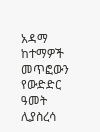አዳማ ከተማዎች መጥፎውን የውድድር ዓመት ሊያስረሳ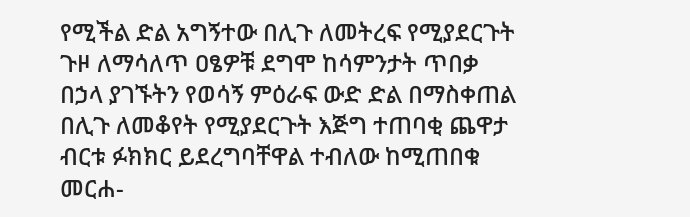የሚችል ድል አግኝተው በሊጉ ለመትረፍ የሚያደርጉት ጉዞ ለማሳለጥ ዐፄዎቹ ደግሞ ከሳምንታት ጥበቃ በኃላ ያገኙትን የወሳኝ ምዕራፍ ውድ ድል በማስቀጠል በሊጉ ለመቆየት የሚያደርጉት እጅግ ተጠባቂ ጨዋታ ብርቱ ፉክክር ይደረግባቸዋል ተብለው ከሚጠበቁ መርሐ-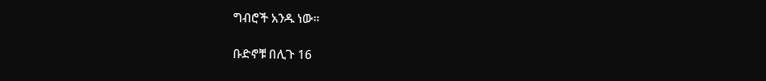ግብሮች አንዱ ነው።

ቡድኖቹ በሊጉ 16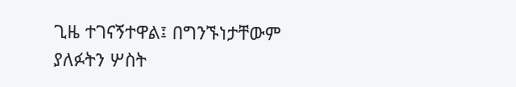ጊዜ ተገናኝተዋል፤ በግንኙነታቸውም ያለፉትን ሦስት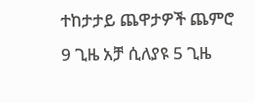ተከታታይ ጨዋታዎች ጨምሮ 9 ጊዜ አቻ ሲለያዩ 5 ጊዜ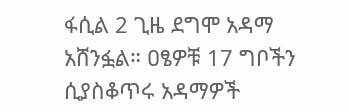ፋሲል 2 ጊዜ ደግሞ አዳማ አሸንፏል። ዐፄዎቹ 17 ግቦችን ሲያስቆጥሩ አዳማዎች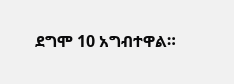ደግሞ 10 አግብተዋል።